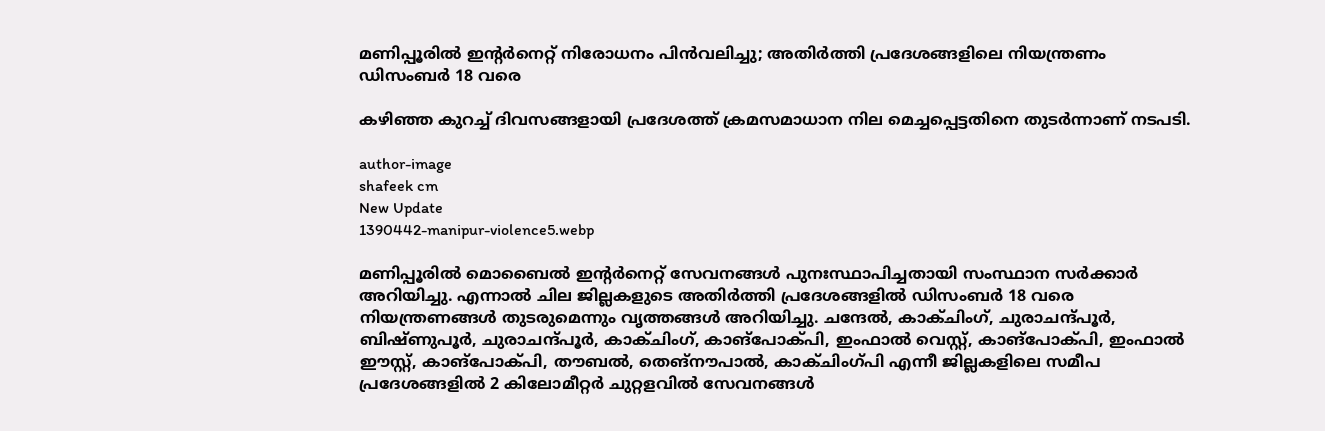മണിപ്പൂരിൽ ഇന്റർനെറ്റ് നിരോധനം പിൻവലിച്ചു; അതിർത്തി പ്രദേശങ്ങളിലെ നിയന്ത്രണം ഡിസംബർ 18 വരെ

കഴിഞ്ഞ കുറച്ച് ദിവസങ്ങളായി പ്രദേശത്ത് ക്രമസമാധാന നില മെച്ചപ്പെട്ടതിനെ തുടര്‍ന്നാണ് നടപടി.

author-image
shafeek cm
New Update
1390442-manipur-violence5.webp

മണിപ്പൂരില്‍ മൊബൈല്‍ ഇന്റര്‍നെറ്റ് സേവനങ്ങള്‍ പുനഃസ്ഥാപിച്ചതായി സംസ്ഥാന സര്‍ക്കാര്‍ അറിയിച്ചു. എന്നാല്‍ ചില ജില്ലകളുടെ അതിര്‍ത്തി പ്രദേശങ്ങളില്‍ ഡിസംബര്‍ 18 വരെ നിയന്ത്രണങ്ങള്‍ തുടരുമെന്നും വൃത്തങ്ങള്‍ അറിയിച്ചു. ചന്ദേല്‍, കാക്ചിംഗ്, ചുരാചന്ദ്പൂര്‍, ബിഷ്ണുപൂര്‍, ചുരാചന്ദ്പൂര്‍, കാക്ചിംഗ്, കാങ്പോക്പി, ഇംഫാല്‍ വെസ്റ്റ്, കാങ്പോക്പി, ഇംഫാല്‍ ഈസ്റ്റ്, കാങ്പോക്പി, തൗബല്‍, തെങ്നൗപാല്‍, കാക്ചിംഗ്പി എന്നീ ജില്ലകളിലെ സമീപ പ്രദേശങ്ങളില്‍ 2 കിലോമീറ്റര്‍ ചുറ്റളവില്‍ സേവനങ്ങള്‍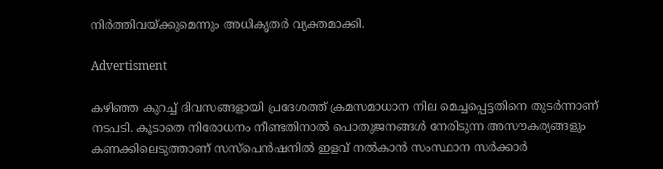നിര്‍ത്തിവയ്ക്കുമെന്നും അധികൃതര്‍ വ്യക്തമാക്കി.

Advertisment

കഴിഞ്ഞ കുറച്ച് ദിവസങ്ങളായി പ്രദേശത്ത് ക്രമസമാധാന നില മെച്ചപ്പെട്ടതിനെ തുടര്‍ന്നാണ് നടപടി. കൂടാതെ നിരോധനം നീണ്ടതിനാല്‍ പൊതുജനങ്ങള്‍ നേരിടുന്ന അസൗകര്യങ്ങളും കണക്കിലെടുത്താണ് സസ്പെന്‍ഷനില്‍ ഇളവ് നല്‍കാന്‍ സംസ്ഥാന സര്‍ക്കാര്‍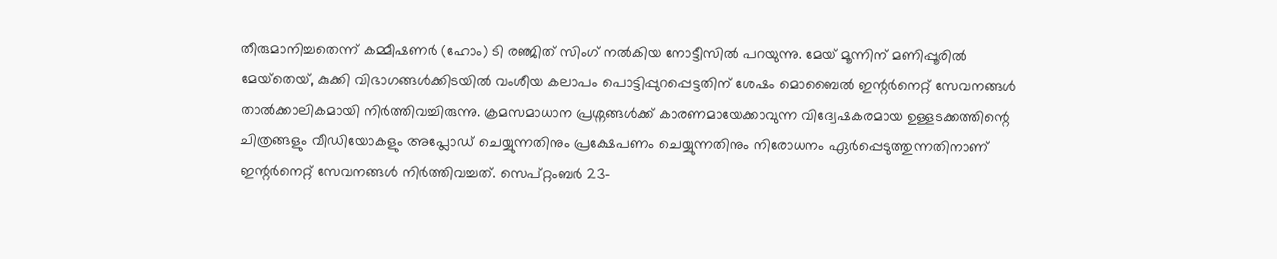തീരുമാനിച്ചതെന്ന് കമ്മീഷണര്‍ (ഹോം) ടി രഞ്ജിത് സിംഗ് നല്‍കിയ നോട്ടീസില്‍ പറയുന്നു. മേയ് മൂന്നിന് മണിപ്പൂരില്‍ മേയ്‌തെയ്, കുക്കി വിഭാഗങ്ങള്‍ക്കിടയില്‍ വംശീയ കലാപം പൊട്ടിപ്പുറപ്പെട്ടതിന് ശേഷം മൊബൈല്‍ ഇന്റര്‍നെറ്റ് സേവനങ്ങള്‍ താല്‍ക്കാലികമായി നിര്‍ത്തിവച്ചിരുന്നു. ക്രമസമാധാന പ്രശ്നങ്ങള്‍ക്ക് കാരണമായേക്കാവുന്ന വിദ്വേഷകരമായ ഉള്ളടക്കത്തിന്റെ ചിത്രങ്ങളും വീഡിയോകളും അപ്ലോഡ് ചെയ്യുന്നതിനും പ്രക്ഷേപണം ചെയ്യുന്നതിനും നിരോധനം ഏര്‍പ്പെടുത്തുന്നതിനാണ് ഇന്റര്‍നെറ്റ് സേവനങ്ങള്‍ നിര്‍ത്തിവച്ചത്. സെപ്റ്റംബര്‍ 23-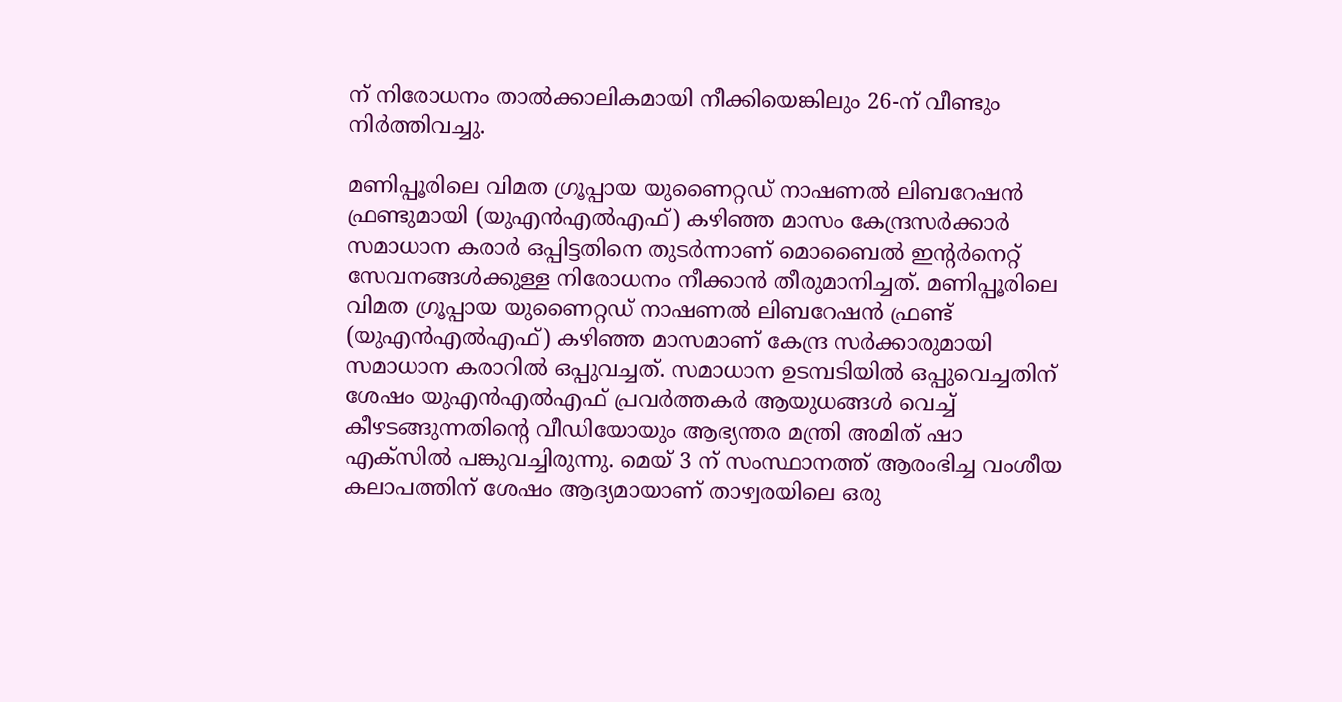ന് നിരോധനം താല്‍ക്കാലികമായി നീക്കിയെങ്കിലും 26-ന് വീണ്ടും നിര്‍ത്തിവച്ചു.

മണിപ്പൂരിലെ വിമത ഗ്രൂപ്പായ യുണൈറ്റഡ് നാഷണല്‍ ലിബറേഷന്‍ ഫ്രണ്ടുമായി (യുഎന്‍എല്‍എഫ്) കഴിഞ്ഞ മാസം കേന്ദ്രസര്‍ക്കാര്‍ സമാധാന കരാര്‍ ഒപ്പിട്ടതിനെ തുടര്‍ന്നാണ് മൊബൈല്‍ ഇന്റര്‍നെറ്റ് സേവനങ്ങള്‍ക്കുള്ള നിരോധനം നീക്കാന്‍ തീരുമാനിച്ചത്. മണിപ്പൂരിലെ വിമത ഗ്രൂപ്പായ യുണൈറ്റഡ് നാഷണല്‍ ലിബറേഷന്‍ ഫ്രണ്ട് (യുഎന്‍എല്‍എഫ്) കഴിഞ്ഞ മാസമാണ് കേന്ദ്ര സര്‍ക്കാരുമായി സമാധാന കരാറില്‍ ഒപ്പുവച്ചത്. സമാധാന ഉടമ്പടിയില്‍ ഒപ്പുവെച്ചതിന് ശേഷം യുഎന്‍എല്‍എഫ് പ്രവര്‍ത്തകര്‍ ആയുധങ്ങള്‍ വെച്ച് കീഴടങ്ങുന്നതിന്റെ വീഡിയോയും ആഭ്യന്തര മന്ത്രി അമിത് ഷാ എക്‌സില്‍ പങ്കുവച്ചിരുന്നു. മെയ് 3 ന് സംസ്ഥാനത്ത് ആരംഭിച്ച വംശീയ കലാപത്തിന് ശേഷം ആദ്യമായാണ് താഴ്വരയിലെ ഒരു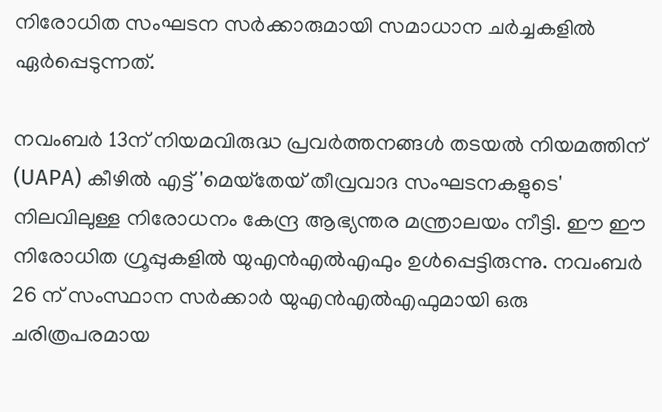നിരോധിത സംഘടന സര്‍ക്കാരുമായി സമാധാന ചര്‍ച്ചകളില്‍ ഏര്‍പ്പെടുന്നത്.

നവംബര്‍ 13ന് നിയമവിരുദ്ധ പ്രവര്‍ത്തനങ്ങള്‍ തടയല്‍ നിയമത്തിന് (UAPA) കീഴില്‍ എട്ട് 'മെയ്‌തേയ് തീവ്രവാദ സംഘടനകളുടെ' നിലവിലുള്ള നിരോധനം കേന്ദ്ര ആഭ്യന്തര മന്ത്രാലയം നീട്ടി. ഈ ഈ നിരോധിത ഗ്രൂപ്പുകളില്‍ യുഎന്‍എല്‍എഫും ഉള്‍പ്പെട്ടിരുന്നു. നവംബര്‍ 26 ന് സംസ്ഥാന സര്‍ക്കാര്‍ യുഎന്‍എല്‍എഫുമായി ഒരു ചരിത്രപരമായ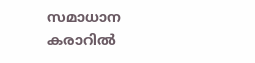സമാധാന കരാറില്‍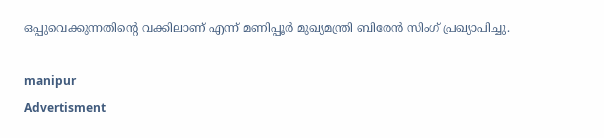ഒപ്പുവെക്കുന്നതിന്റെ വക്കിലാണ് എന്ന് മണിപ്പൂര്‍ മുഖ്യമന്ത്രി ബിരേന്‍ സിംഗ് പ്രഖ്യാപിച്ചു.

manipur
Advertisment